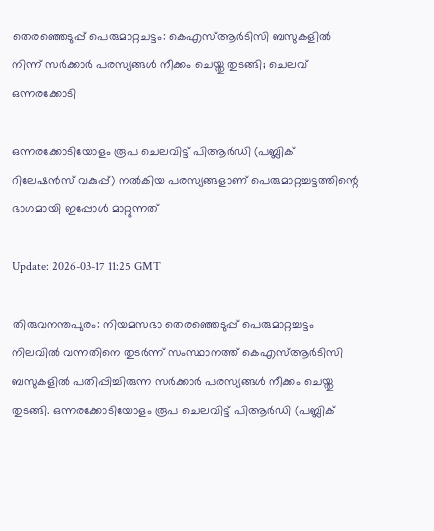തെരഞ്ഞെടുപ്പ് പെരുമാറ്റചട്ടം: കെഎസ്ആർടിസി ബസുകളിൽ നിന്ന് സർക്കാർ പരസ്യങ്ങൾ നീക്കം ചെയ്തു തുടങ്ങി; ചെലവ് ഒന്നരക്കോടി

ഒന്നരക്കോടിയോളം രൂപ ചെലവിട്ട് പിആർഡി (പബ്ലിക് റിലേഷൻസ് വകുപ്പ്) നൽകിയ പരസ്യങ്ങളാണ് പെരുമാറ്റച്ചട്ടത്തിന്റെ ഭാഗമായി ഇപ്പോൾ മാറ്റുന്നത്

Update: 2026-03-17 11:25 GMT

തിരുവനന്തപുരം: നിയമസഭാ തെരഞ്ഞെടുപ്പ് പെരുമാറ്റച്ചട്ടം നിലവിൽ വന്നതിനെ തുടർന്ന് സംസ്ഥാനത്ത് കെഎസ്ആർടിസി ബസുകളിൽ പതിപ്പിച്ചിരുന്ന സർക്കാർ പരസ്യങ്ങൾ നീക്കം ചെയ്തു തുടങ്ങി. ഒന്നരക്കോടിയോളം രൂപ ചെലവിട്ട് പിആർഡി (പബ്ലിക്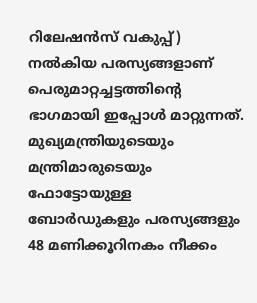റിലേഷൻസ് വകുപ്പ്) നൽകിയ പരസ്യങ്ങളാണ് പെരുമാറ്റച്ചട്ടത്തിന്റെ ഭാഗമായി ഇപ്പോൾ മാറ്റുന്നത്. മുഖ്യമന്ത്രിയുടെയും മന്ത്രിമാരുടെയും ഫോട്ടോയുള്ള ബോർഡുകളും പരസ്യങ്ങളും 48 മണിക്കൂറിനകം നീക്കം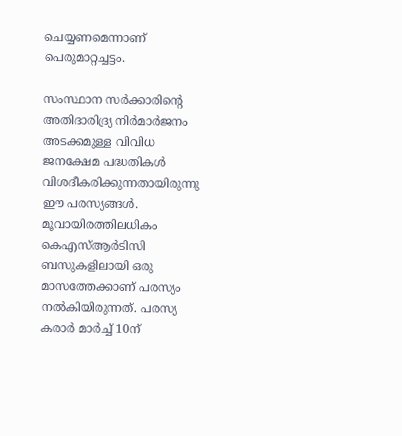ചെയ്യണമെന്നാണ് പെരുമാറ്റച്ചട്ടം.

സംസ്ഥാന സർക്കാരിന്റെ അതിദാരിദ്ര്യ നിർമാർജനം അടക്കമുള്ള വിവിധ ജനക്ഷേമ പദ്ധതികൾ വിശദീകരിക്കുന്നതായിരുന്നു ഈ പരസ്യങ്ങൾ. മൂവായിരത്തിലധികം കെഎസ്ആർടിസി ബസുകളിലായി ഒരു മാസത്തേക്കാണ് പരസ്യം നൽകിയിരുന്നത്. പരസ്യ കരാർ മാർച്ച് 10ന്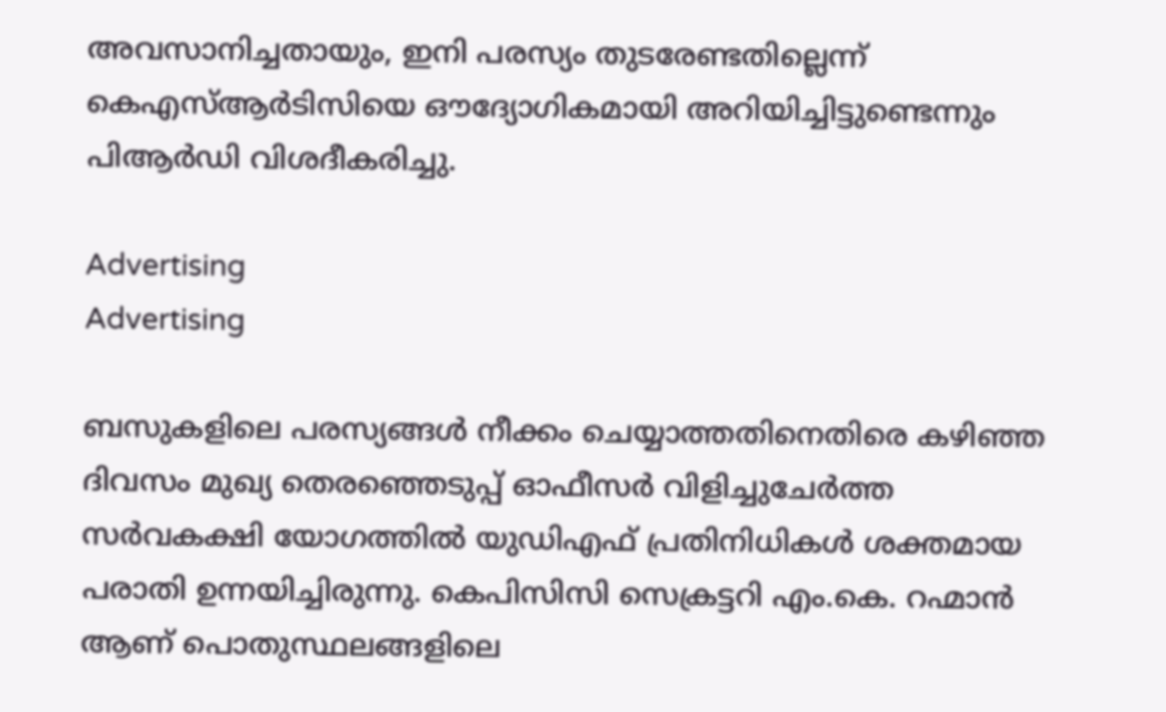അവസാനിച്ചതായും, ഇനി പരസ്യം തുടരേണ്ടതില്ലെന്ന് കെഎസ്ആർടിസിയെ ഔദ്യോഗികമായി അറിയിച്ചിട്ടുണ്ടെന്നും പിആർഡി വിശദീകരിച്ചു.

Advertising
Advertising

ബസുകളിലെ പരസ്യങ്ങൾ നീക്കം ചെയ്യാത്തതിനെതിരെ കഴിഞ്ഞ ദിവസം മുഖ്യ തെരഞ്ഞെടുപ്പ് ഓഫീസർ വിളിച്ചുചേർത്ത സർവകക്ഷി യോഗത്തിൽ യുഡിഎഫ് പ്രതിനിധികൾ ശക്തമായ പരാതി ഉന്നയിച്ചിരുന്നു. കെപിസിസി സെക്രട്ടറി എം.കെ. റഹ്മാൻ ആണ് പൊതുസ്ഥലങ്ങളിലെ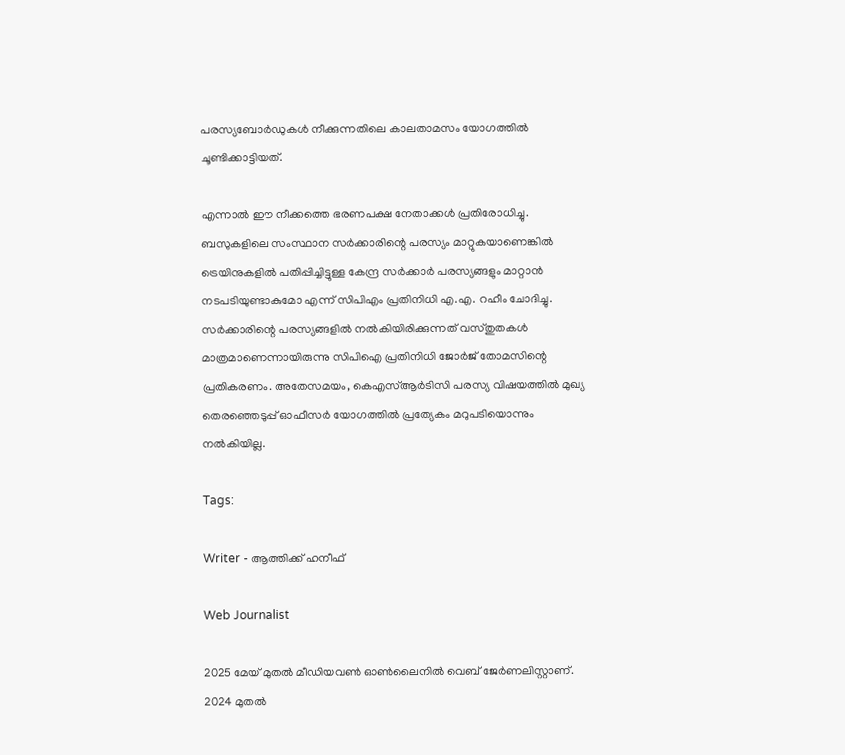പരസ്യബോർഡുകൾ നീക്കുന്നതിലെ കാലതാമസം യോഗത്തിൽ ചൂണ്ടിക്കാട്ടിയത്.

എന്നാൽ ഈ നീക്കത്തെ ഭരണപക്ഷ നേതാക്കൾ പ്രതിരോധിച്ചു. ബസുകളിലെ സംസ്ഥാന സർക്കാരിന്റെ പരസ്യം മാറ്റുകയാണെങ്കിൽ ട്രെയിനുകളിൽ പതിപ്പിച്ചിട്ടുള്ള കേന്ദ്ര സർക്കാർ പരസ്യങ്ങളും മാറ്റാൻ നടപടിയുണ്ടാകുമോ എന്ന് സിപിഎം പ്രതിനിധി എ.എ. റഹീം ചോദിച്ചു. സർക്കാരിന്റെ പരസ്യങ്ങളിൽ നൽകിയിരിക്കുന്നത് വസ്തുതകൾ മാത്രമാണെന്നായിരുന്നു സിപിഐ പ്രതിനിധി ജോർജ് തോമസിന്റെ പ്രതികരണം. അതേസമയം, കെഎസ്ആർടിസി പരസ്യ വിഷയത്തിൽ മുഖ്യ തെരഞ്ഞെടുപ്പ് ഓഫീസർ യോഗത്തിൽ പ്രത്യേകം മറുപടിയൊന്നും നൽകിയില്ല.

Tags:

Writer - ആത്തിക്ക് ഹനീഫ്

Web Journalist

2025 മേയ് മുതൽ മീഡിയവൺ ഓൺലൈനിൽ വെബ് ജേർണലിസ്റ്റാണ്. 2024 മുതൽ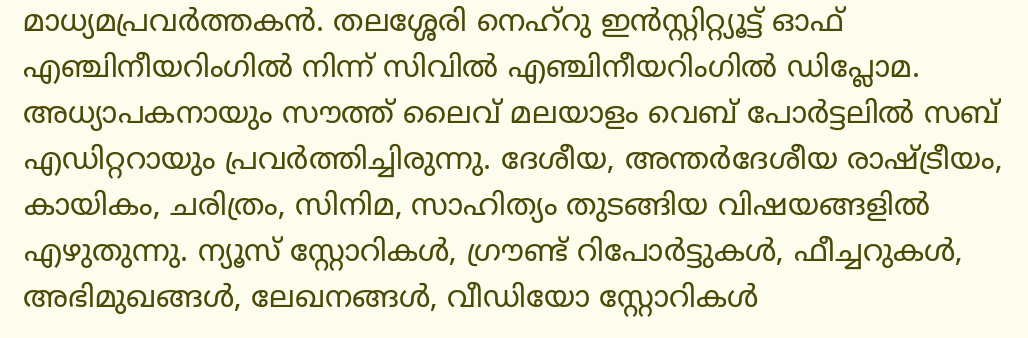മാധ്യമപ്രവർത്തകൻ. തലശ്ശേരി നെഹ്‌റു ഇൻസ്റ്റിറ്റ്യൂട്ട് ഓഫ് എഞ്ചിനീയറിംഗിൽ നിന്ന് സിവിൽ എഞ്ചിനീയറിംഗിൽ ഡിപ്ലോമ. അധ്യാപകനായും സൗത്ത് ലൈവ് മലയാളം വെബ് പോർട്ടലിൽ സബ് എഡിറ്ററായും പ്രവർത്തിച്ചിരുന്നു. ദേശീയ, അന്തർദേശീയ രാഷ്ട്രീയം, കായികം, ചരിത്രം, സിനിമ, സാഹിത്യം തുടങ്ങിയ വിഷയങ്ങളിൽ എഴുതുന്നു. ന്യൂസ് സ്റ്റോറികൾ, ഗ്രൗണ്ട് റിപോർട്ടുകൾ, ഫീച്ചറുകൾ, അഭിമുഖങ്ങൾ, ലേഖനങ്ങൾ, വീഡിയോ സ്റ്റോറികൾ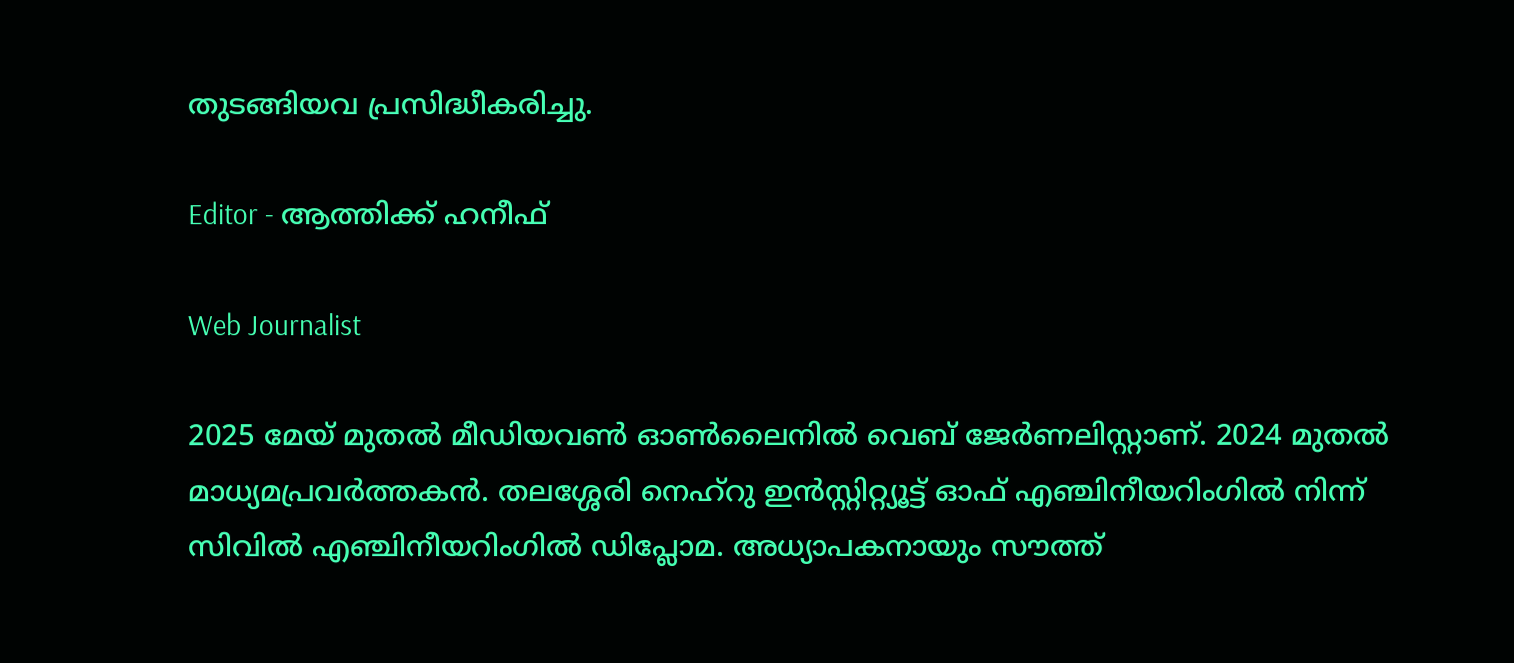തുടങ്ങിയവ പ്രസിദ്ധീകരിച്ചു.

Editor - ആത്തിക്ക് ഹനീഫ്

Web Journalist

2025 മേയ് മുതൽ മീഡിയവൺ ഓൺലൈനിൽ വെബ് ജേർണലിസ്റ്റാണ്. 2024 മുതൽ മാധ്യമപ്രവർത്തകൻ. തലശ്ശേരി നെഹ്‌റു ഇൻസ്റ്റിറ്റ്യൂട്ട് ഓഫ് എഞ്ചിനീയറിംഗിൽ നിന്ന് സിവിൽ എഞ്ചിനീയറിംഗിൽ ഡിപ്ലോമ. അധ്യാപകനായും സൗത്ത്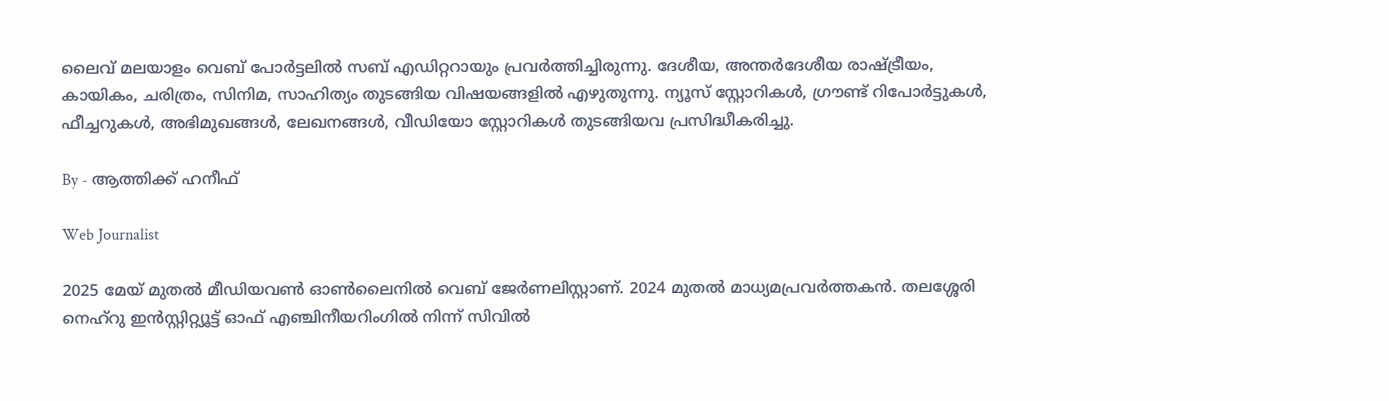ലൈവ് മലയാളം വെബ് പോർട്ടലിൽ സബ് എഡിറ്ററായും പ്രവർത്തിച്ചിരുന്നു. ദേശീയ, അന്തർദേശീയ രാഷ്ട്രീയം, കായികം, ചരിത്രം, സിനിമ, സാഹിത്യം തുടങ്ങിയ വിഷയങ്ങളിൽ എഴുതുന്നു. ന്യൂസ് സ്റ്റോറികൾ, ഗ്രൗണ്ട് റിപോർട്ടുകൾ, ഫീച്ചറുകൾ, അഭിമുഖങ്ങൾ, ലേഖനങ്ങൾ, വീഡിയോ സ്റ്റോറികൾ തുടങ്ങിയവ പ്രസിദ്ധീകരിച്ചു.

By - ആത്തിക്ക് ഹനീഫ്

Web Journalist

2025 മേയ് മുതൽ മീഡിയവൺ ഓൺലൈനിൽ വെബ് ജേർണലിസ്റ്റാണ്. 2024 മുതൽ മാധ്യമപ്രവർത്തകൻ. തലശ്ശേരി നെഹ്‌റു ഇൻസ്റ്റിറ്റ്യൂട്ട് ഓഫ് എഞ്ചിനീയറിംഗിൽ നിന്ന് സിവിൽ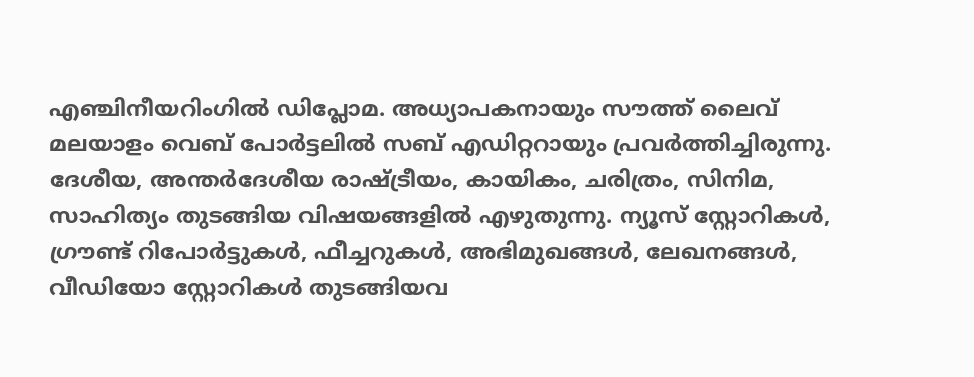എഞ്ചിനീയറിംഗിൽ ഡിപ്ലോമ. അധ്യാപകനായും സൗത്ത് ലൈവ് മലയാളം വെബ് പോർട്ടലിൽ സബ് എഡിറ്ററായും പ്രവർത്തിച്ചിരുന്നു. ദേശീയ, അന്തർദേശീയ രാഷ്ട്രീയം, കായികം, ചരിത്രം, സിനിമ, സാഹിത്യം തുടങ്ങിയ വിഷയങ്ങളിൽ എഴുതുന്നു. ന്യൂസ് സ്റ്റോറികൾ, ഗ്രൗണ്ട് റിപോർട്ടുകൾ, ഫീച്ചറുകൾ, അഭിമുഖങ്ങൾ, ലേഖനങ്ങൾ, വീഡിയോ സ്റ്റോറികൾ തുടങ്ങിയവ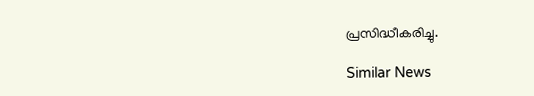പ്രസിദ്ധീകരിച്ചു.

Similar News